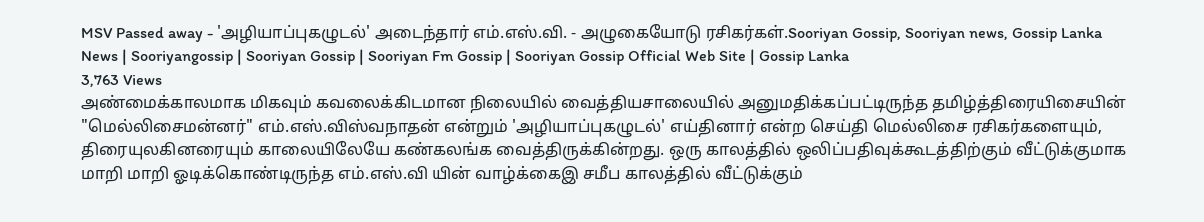MSV Passed away - 'அழியாப்புகழுடல்' அடைந்தார் எம்.எஸ்.வி. - அழுகையோடு ரசிகர்கள்.Sooriyan Gossip, Sooriyan news, Gossip Lanka News | Sooriyangossip | Sooriyan Gossip | Sooriyan Fm Gossip | Sooriyan Gossip Official Web Site | Gossip Lanka
3,763 Views
அண்மைக்காலமாக மிகவும் கவலைக்கிடமான நிலையில் வைத்தியசாலையில் அனுமதிக்கப்பட்டிருந்த தமிழ்த்திரையிசையின் "மெல்லிசைமன்னர்" எம்.எஸ்.விஸ்வநாதன் என்றும் 'அழியாப்புகழுடல்' எய்தினார் என்ற செய்தி மெல்லிசை ரசிகர்களையும், திரையுலகினரையும் காலையிலேயே கண்கலங்க வைத்திருக்கின்றது. ஒரு காலத்தில் ஒலிப்பதிவுக்கூடத்திற்கும் வீட்டுக்குமாக மாறி மாறி ஓடிக்கொண்டிருந்த எம்.எஸ்.வி யின் வாழ்க்கைஇ சமீப காலத்தில் வீட்டுக்கும்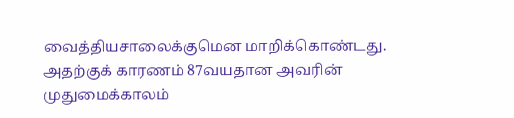வைத்தியசாலைக்குமென மாறிக்கொண்டது. அதற்குக் காரணம் 87வயதான அவரின் முதுமைக்காலம்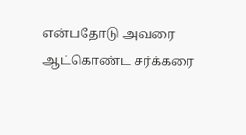என்பதோடு அவரை ஆட்கொண்ட சர்க்கரை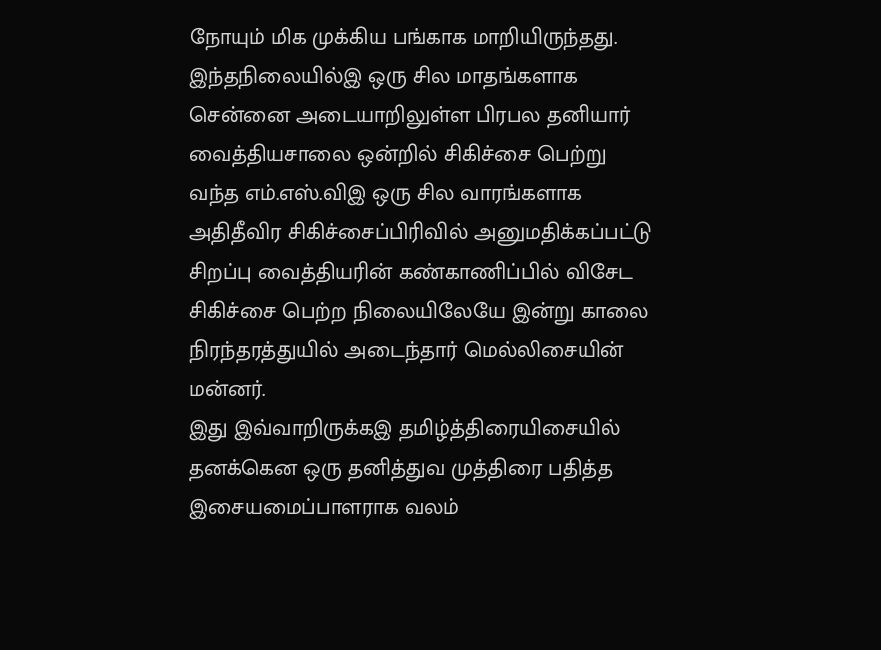நோயும் மிக முக்கிய பங்காக மாறியிருந்தது.
இந்தநிலையில்இ ஒரு சில மாதங்களாக சென்னை அடையாறிலுள்ள பிரபல தனியார் வைத்தியசாலை ஒன்றில் சிகிச்சை பெற்று வந்த எம்.எஸ்.விஇ ஒரு சில வாரங்களாக அதிதீவிர சிகிச்சைப்பிரிவில் அனுமதிக்கப்பட்டு சிறப்பு வைத்தியரின் கண்காணிப்பில் விசேட சிகிச்சை பெற்ற நிலையிலேயே இன்று காலை நிரந்தரத்துயில் அடைந்தார் மெல்லிசையின் மன்னர்.
இது இவ்வாறிருக்கஇ தமிழ்த்திரையிசையில் தனக்கென ஒரு தனித்துவ முத்திரை பதித்த இசையமைப்பாளராக வலம்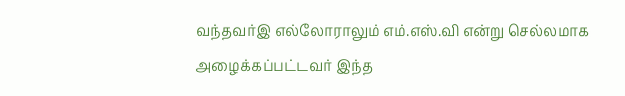வந்தவர்இ எல்லோராலும் எம்.எஸ்.வி என்று செல்லமாக அழைக்கப்பட்டவர் இந்த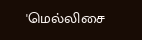'மெல்லிசை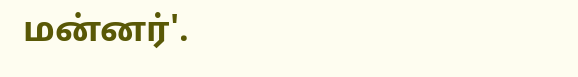மன்னர்'.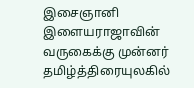இசைஞானி இளையராஜாவின் வருகைக்கு முன்னர் தமிழ்த்திரையுலகில்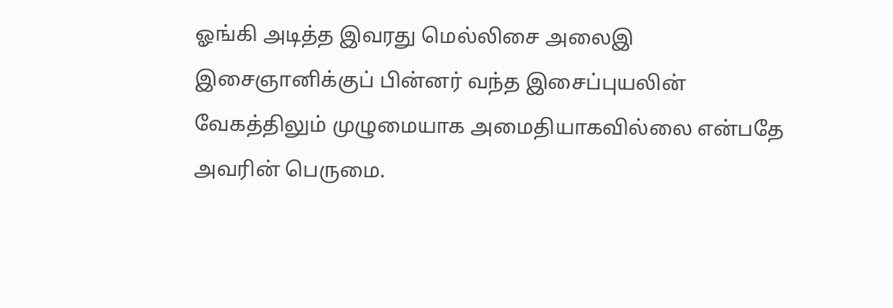ஓங்கி அடித்த இவரது மெல்லிசை அலைஇ இசைஞானிக்குப் பின்னர் வந்த இசைப்புயலின் வேகத்திலும் முழுமையாக அமைதியாகவில்லை என்பதே அவரின் பெருமை.